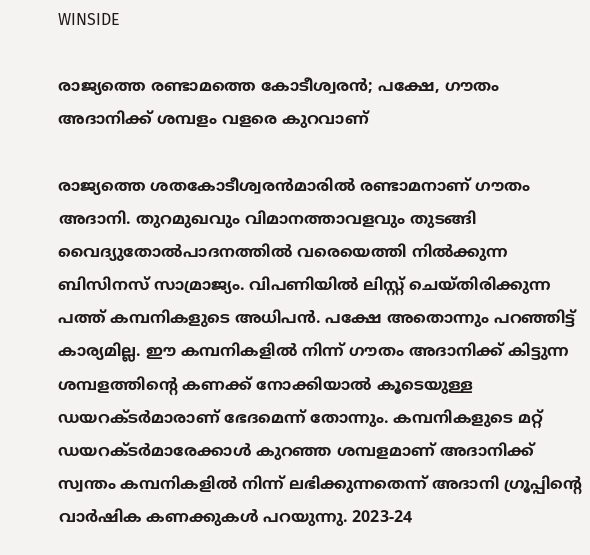WINSIDE

രാജ്യത്തെ രണ്ടാമത്തെ കോടീശ്വരന്‍; പക്ഷേ, ഗൗതം അദാനിക്ക് ശമ്പളം വളരെ കുറവാണ്

രാജ്യത്തെ ശതകോടീശ്വരന്‍മാരില്‍ രണ്ടാമനാണ് ഗൗതം അദാനി. തുറമുഖവും വിമാനത്താവളവും തുടങ്ങി വൈദ്യുതോല്‍പാദനത്തില്‍ വരെയെത്തി നില്‍ക്കുന്ന ബിസിനസ് സാമ്രാജ്യം. വിപണിയില്‍ ലിസ്റ്റ് ചെയ്തിരിക്കുന്ന പത്ത് കമ്പനികളുടെ അധിപന്‍. പക്ഷേ അതൊന്നും പറഞ്ഞിട്ട് കാര്യമില്ല. ഈ കമ്പനികളില്‍ നിന്ന് ഗൗതം അദാനിക്ക് കിട്ടുന്ന ശമ്പളത്തിന്റെ കണക്ക് നോക്കിയാല്‍ കൂടെയുള്ള ഡയറക്ടര്‍മാരാണ് ഭേദമെന്ന് തോന്നും. കമ്പനികളുടെ മറ്റ് ഡയറക്ടര്‍മാരേക്കാള്‍ കുറഞ്ഞ ശമ്പളമാണ് അദാനിക്ക് സ്വന്തം കമ്പനികളില്‍ നിന്ന് ലഭിക്കുന്നതെന്ന് അദാനി ഗ്രൂപ്പിന്റെ വാര്‍ഷിക കണക്കുകള്‍ പറയുന്നു. 2023-24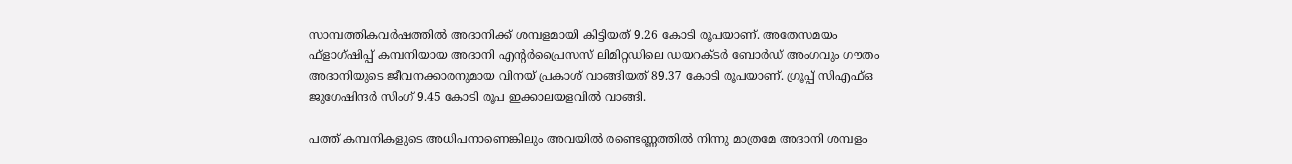സാമ്പത്തികവര്‍ഷത്തില്‍ അദാനിക്ക് ശമ്പളമായി കിട്ടിയത് 9.26 കോടി രൂപയാണ്. അതേസമയം ഫ്‌ളാഗ്ഷിപ്പ് കമ്പനിയായ അദാനി എന്റര്‍പ്രൈസസ് ലിമിറ്റഡിലെ ഡയറക്ടര്‍ ബോര്‍ഡ് അംഗവും ഗൗതം അദാനിയുടെ ജീവനക്കാരനുമായ വിനയ് പ്രകാശ് വാങ്ങിയത് 89.37 കോടി രൂപയാണ്. ഗ്രൂപ്പ് സിഎഫ്ഒ ജുഗേഷിന്ദര്‍ സിംഗ് 9.45 കോടി രൂപ ഇക്കാലയളവില്‍ വാങ്ങി.

പത്ത് കമ്പനികളുടെ അധിപനാണെങ്കിലും അവയില്‍ രണ്ടെണ്ണത്തില്‍ നിന്നു മാത്രമേ അദാനി ശമ്പളം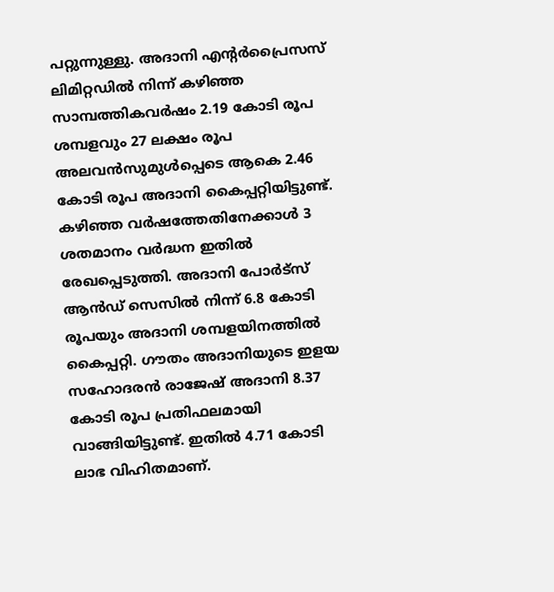പറ്റുന്നുള്ളു. അദാനി എന്റര്‍പ്രൈസസ് ലിമിറ്റഡില്‍ നിന്ന് കഴിഞ്ഞ സാമ്പത്തികവര്‍ഷം 2.19 കോടി രൂപ ശമ്പളവും 27 ലക്ഷം രൂപ അലവന്‍സുമുള്‍പ്പെടെ ആകെ 2.46 കോടി രൂപ അദാനി കൈപ്പറ്റിയിട്ടുണ്ട്. കഴിഞ്ഞ വര്‍ഷത്തേതിനേക്കാള്‍ 3 ശതമാനം വര്‍ദ്ധന ഇതില്‍ രേഖപ്പെടുത്തി. അദാനി പോര്‍ട്‌സ് ആന്‍ഡ് സെസില്‍ നിന്ന് 6.8 കോടി രൂപയും അദാനി ശമ്പളയിനത്തില്‍ കൈപ്പറ്റി. ഗൗതം അദാനിയുടെ ഇളയ സഹോദരന്‍ രാജേഷ് അദാനി 8.37 കോടി രൂപ പ്രതിഫലമായി വാങ്ങിയിട്ടുണ്ട്. ഇതില്‍ 4.71 കോടി ലാഭ വിഹിതമാണ്.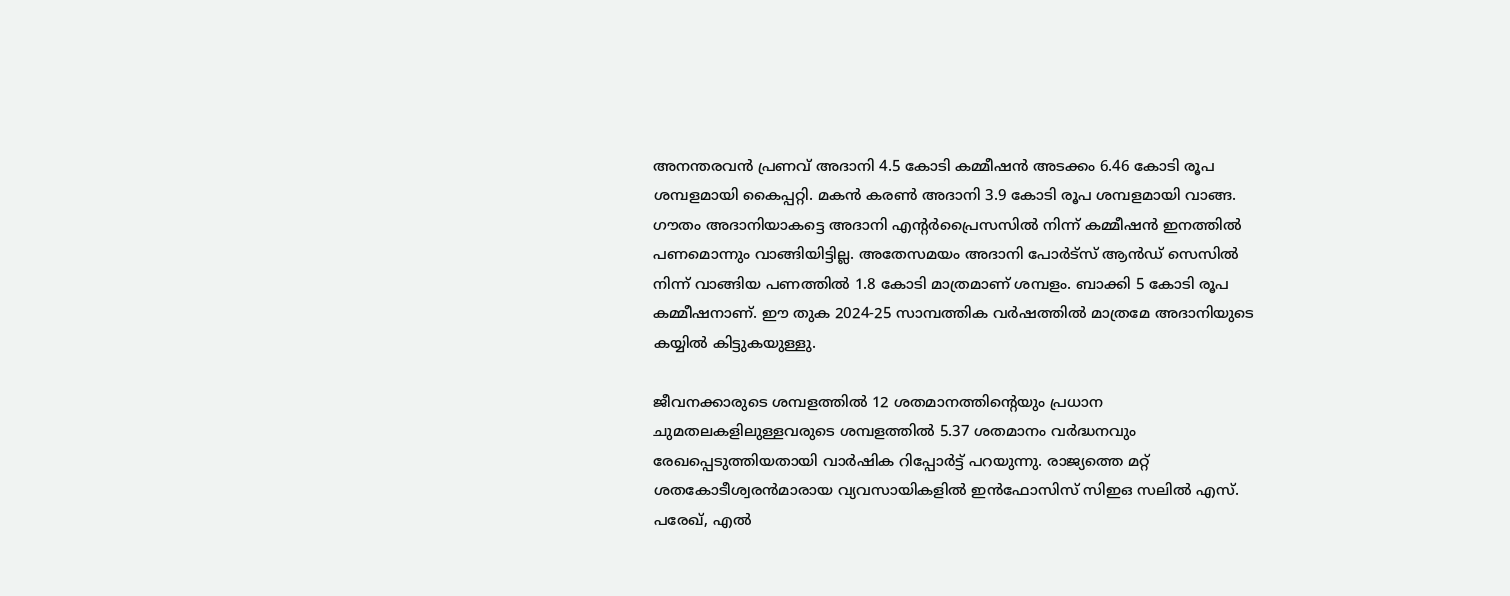അനന്തരവന്‍ പ്രണവ് അദാനി 4.5 കോടി കമ്മീഷന്‍ അടക്കം 6.46 കോടി രൂപ ശമ്പളമായി കൈപ്പറ്റി. മകന്‍ കരണ്‍ അദാനി 3.9 കോടി രൂപ ശമ്പളമായി വാങ്ങ. ഗൗതം അദാനിയാകട്ടെ അദാനി എന്റര്‍പ്രൈസസില്‍ നിന്ന് കമ്മീഷന്‍ ഇനത്തില്‍ പണമൊന്നും വാങ്ങിയിട്ടില്ല. അതേസമയം അദാനി പോര്‍ട്‌സ് ആന്‍ഡ് സെസില്‍ നിന്ന് വാങ്ങിയ പണത്തില്‍ 1.8 കോടി മാത്രമാണ് ശമ്പളം. ബാക്കി 5 കോടി രൂപ കമ്മീഷനാണ്. ഈ തുക 2024-25 സാമ്പത്തിക വര്‍ഷത്തില്‍ മാത്രമേ അദാനിയുടെ കയ്യില്‍ കിട്ടുകയുള്ളു.

ജീവനക്കാരുടെ ശമ്പളത്തില്‍ 12 ശതമാനത്തിന്റെയും പ്രധാന ചുമതലകളിലുള്ളവരുടെ ശമ്പളത്തില്‍ 5.37 ശതമാനം വര്‍ദ്ധനവും രേഖപ്പെടുത്തിയതായി വാര്‍ഷിക റിപ്പോര്‍ട്ട് പറയുന്നു. രാജ്യത്തെ മറ്റ് ശതകോടീശ്വരന്‍മാരായ വ്യവസായികളില്‍ ഇന്‍ഫോസിസ് സിഇഒ സലില്‍ എസ്. പരേഖ്, എല്‍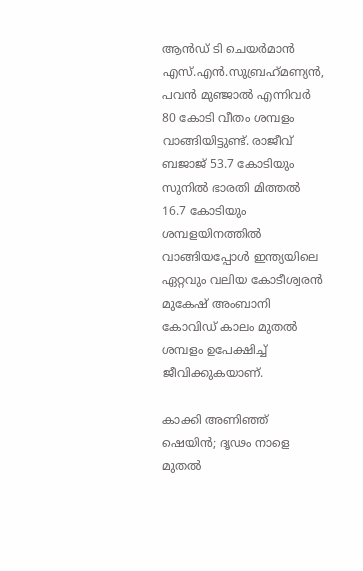ആന്‍ഡ് ടി ചെയര്‍മാന്‍ എസ്.എന്‍.സുബ്രഹ്‌മണ്യന്‍, പവന്‍ മുഞ്ജാല്‍ എന്നിവര്‍ 80 കോടി വീതം ശമ്പളം വാങ്ങിയിട്ടുണ്ട്. രാജീവ് ബജാജ് 53.7 കോടിയും സുനില്‍ ഭാരതി മിത്തല്‍ 16.7 കോടിയും ശമ്പളയിനത്തില്‍ വാങ്ങിയപ്പോള്‍ ഇന്ത്യയിലെ ഏറ്റവും വലിയ കോടീശ്വരന്‍ മുകേഷ് അംബാനി കോവിഡ് കാലം മുതല്‍ ശമ്പളം ഉപേക്ഷിച്ച് ജീവിക്കുകയാണ്.

കാക്കി അണിഞ്ഞ് ഷെയിൻ; ദൃഢം നാളെ മുതൽ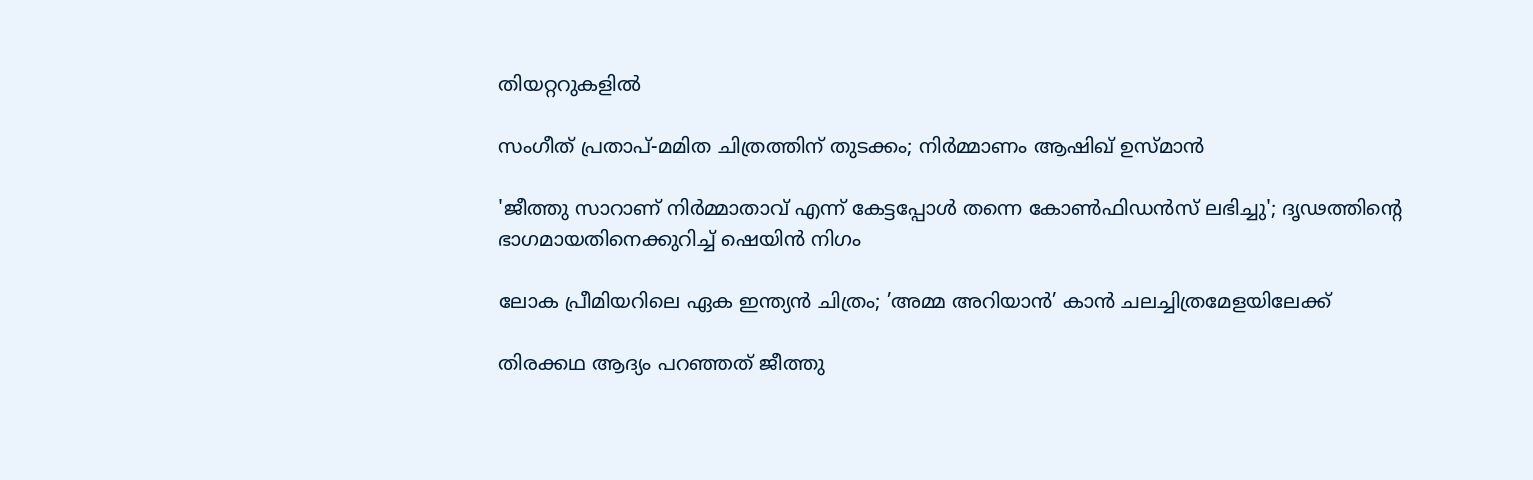തിയറ്ററുകളിൽ

സംഗീത് പ്രതാപ്-മമിത ചിത്രത്തിന് തുടക്കം; നിർമ്മാണം ആഷിഖ് ഉസ്മാൻ

'ജീത്തു സാറാണ് നിർമ്മാതാവ് എന്ന് കേട്ടപ്പോൾ തന്നെ കോൺഫിഡൻസ് ലഭിച്ചു'; ദൃഢത്തിന്റെ ഭാഗമായതിനെക്കുറിച്ച് ഷെയിൻ നിഗം

ലോക പ്രീമിയറിലെ ഏക ഇന്ത്യൻ ചിത്രം; ’അമ്മ അറിയാൻ’ കാൻ ചലച്ചിത്രമേളയിലേക്ക്

തിരക്കഥ ആദ്യം പറഞ്ഞത് ജീത്തു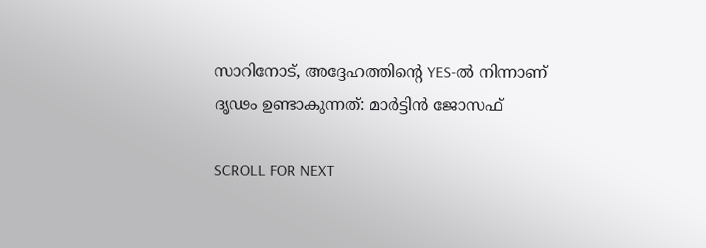സാറിനോട്, അദ്ദേഹത്തിന്റെ YES-ൽ നിന്നാണ് ദൃഢം ഉണ്ടാകുന്നത്: മാർട്ടിൻ ജോസഫ്

SCROLL FOR NEXT